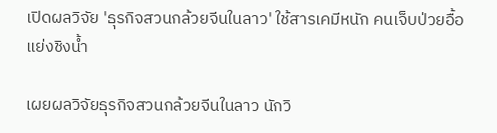เปิดผลวิจัย 'ธุรกิจสวนกล้วยจีนในลาว' ใช้สารเคมีหนัก คนเจ็บป่วยอื้อ แย่งชิงน้ำ

เผยผลวิจัยธุรกิจสวนกล้วยจีนในลาว นักวิ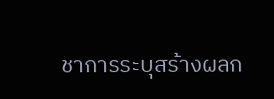ชาการระบุสร้างผลก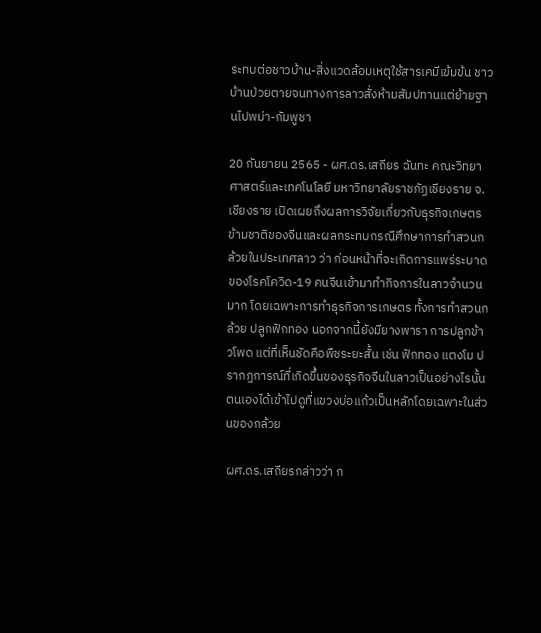ระทบต่อชาวบ้าน-สิ่งแวดล้อมเหตุใช้สารเคมีเข้มข้น ชาวบ้านป่วยตายจนทางการลาวสั่งห้ามสัมปทานแต่ย้ายฐานไปพม่า-กัมพูชา

20 กันยายน 2565 - ผศ.ดร.เสถียร ฉันทะ คณะวิทยาศาสตร์และเทคโนโลยี มหาวิทยาลัยราชภัฏเชียงราย จ.เชียงราย เปิดเผยถึงผลการวิจัยเกี่ยวกับธุรกิจเกษตรข้ามชาติของจีนและผลกระทบกรณีศึกษาการทำสวนกล้วยในประเทศลาว ว่า ก่อนหน้าที่จะเกิดการแพร่ระบาดของโรคโควิด-19 คนจีนเข้ามาทำกิจการในลาวจำนวนมาก โดยเฉพาะการทำธุรกิจการเกษตร ทั้งการทำสวนกล้วย ปลูกฟักทอง นอกจากนี้ยังมียางพารา การปลูกข้าวโพด แต่ที่เห็นชัดคือพืชระยะสั้น เช่น ฟักทอง แตงโม ปรากฏการณ์ที่เกิดขึ้นของธุรกิจจีนในลาวเป็นอย่างไรนั้น ตนเองได้เข้าไปดูที่แขวงบ่อแก้วเป็นหลักโดยเฉพาะในส่วนของกล้วย

ผศ.ดร.เสถียรกล่าวว่า ก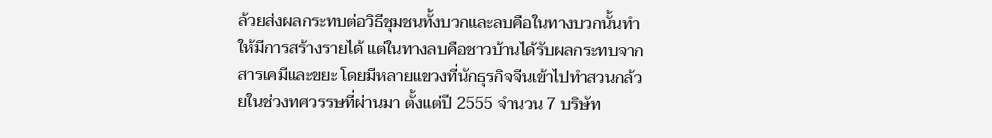ล้วยส่งผลกระทบต่อวิธีชุมชนทั้งบวกและลบคือในทางบวกนั้นทำให้มีการสร้างรายได้ แต่ในทางลบคือชาวบ้านได้รับผลกระทบจากสารเคมีและขยะ โดยมีหลายแขวงที่นักธุรกิจจีนเข้าไปทำสวนกล้วยในช่วงทศวรรษที่ผ่านมา ตั้งแต่ปี 2555 จำนวน 7 บริษัท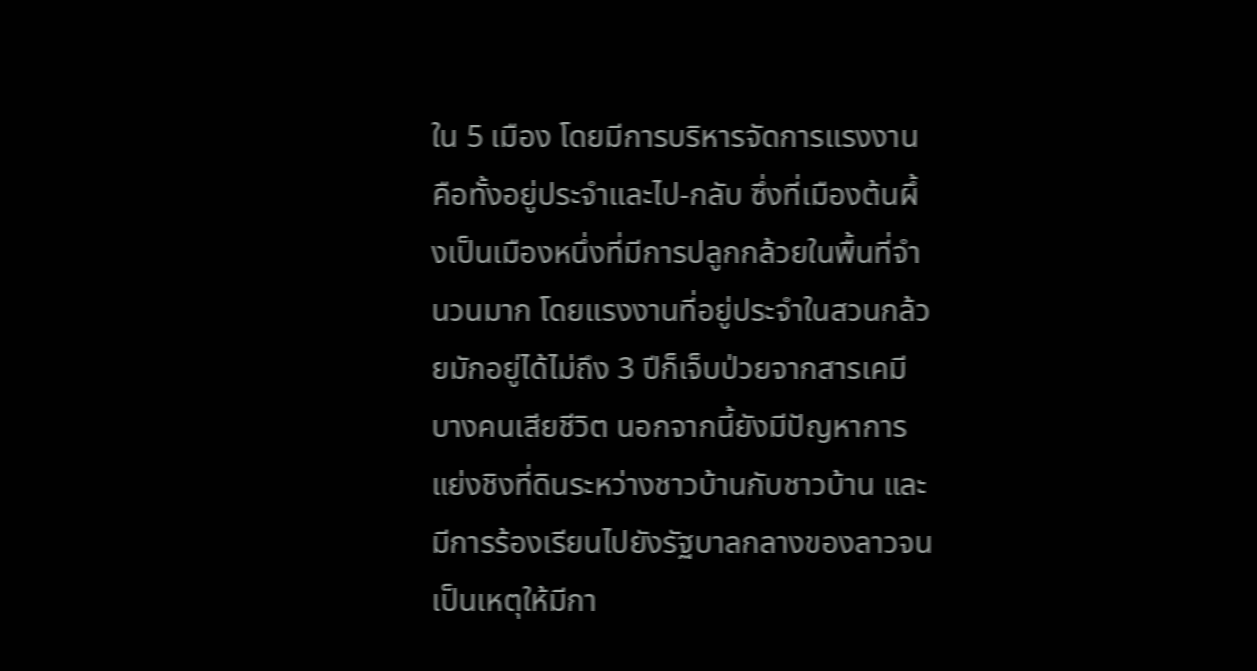ใน 5 เมือง โดยมีการบริหารจัดการแรงงานคือทั้งอยู่ประจำและไป-กลับ ซึ่งที่เมืองต้นผึ้งเป็นเมืองหนึ่งที่มีการปลูกกล้วยในพื้นที่จำนวนมาก โดยแรงงานที่อยู่ประจำในสวนกล้วยมักอยู่ได้ไม่ถึง 3 ปีก็เจ็บป่วยจากสารเคมี บางคนเสียชีวิต นอกจากนี้ยังมีปัญหาการแย่งชิงที่ดินระหว่างชาวบ้านกับชาวบ้าน และมีการร้องเรียนไปยังรัฐบาลกลางของลาวจนเป็นเหตุให้มีกา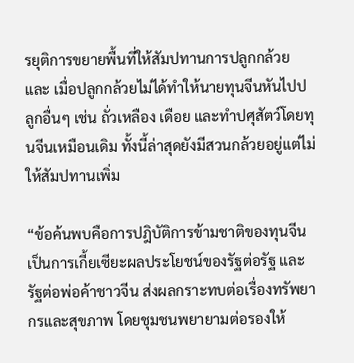รยุติการขยายพื้นที่ให้สัมปทานการปลูกกล้วย และ เมื่อปลูกกล้วยไม่ได้ทำให้นายทุนจีนหันไปปลูกอื่นๆ เช่น ถั่วเหลือง เดือย และทำปศุสัตว์โดยทุนจีนเหมือนเดิม ทั้งนี้ล่าสุดยังมีสวนกล้วยอยู่แต่ไม่ให้สัมปทานเพิ่ม

“ข้อค้นพบคือการปฎิบัติการข้ามชาติของทุนจีน เป็นการเกี้ยเซียะผลประโยชน์ของรัฐต่อรัฐ และรัฐต่อพ่อค้าชาวจีน ส่งผลกราะทบต่อเรื่องทรัพยากรและสุขภาพ โดยชุมชนพยายามต่อรองให้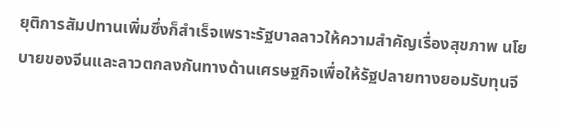ยุติการสัมปทานเพิ่มซึ่งก็สำเร็จเพราะรัฐบาลลาวให้ความสำคัญเรื่องสุขภาพ นโยบายของจีนและลาวตกลงกันทางด้านเศรษฐกิจเพื่อให้รัฐปลายทางยอมรับทุนจี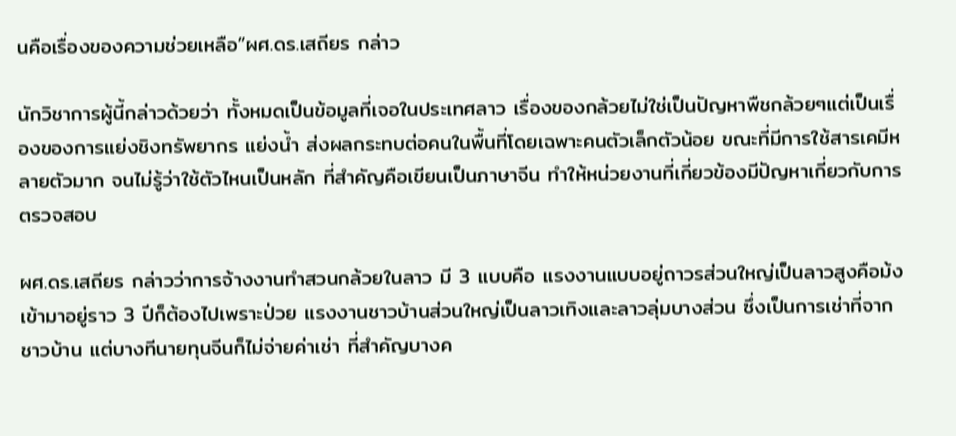นคือเรื่องของความช่วยเหลือ”ผศ.ดร.เสถียร กล่าว

นักวิชาการผู้นี้กล่าวด้วยว่า ทั้งหมดเป็นข้อมูลที่เจอในประเทศลาว เรื่องของกล้วยไม่ใช่เป็นปัญหาพืชกล้วยๆแต่เป็นเรื่องของการแย่งชิงทรัพยากร แย่งน้ำ ส่งผลกระทบต่อคนในพื้นที่โดยเฉพาะคนตัวเล็กตัวน้อย ขณะที่มีการใช้สารเคมีหลายตัวมาก จนไม่รู้ว่าใช้ตัวไหนเป็นหลัก ที่สำคัญคือเขียนเป็นภาษาจีน ทำให้หน่วยงานที่เกี่ยวข้องมีปัญหาเกี่ยวกับการตรวจสอบ

ผศ.ดร.เสถียร กล่าวว่าการจ้างงานทำสวนกล้วยในลาว มี 3 แบบคือ แรงงานแบบอยู่ถาวรส่วนใหญ่เป็นลาวสูงคือม้ง เข้ามาอยู่ราว 3 ปีก็ต้องไปเพราะป่วย แรงงานชาวบ้านส่วนใหญ่เป็นลาวเทิงและลาวลุ่มบางส่วน ซึ่งเป็นการเช่าที่จากชาวบ้าน แต่บางทีนายทุนจีนก็ไม่จ่ายค่าเช่า ที่สำคัญบางค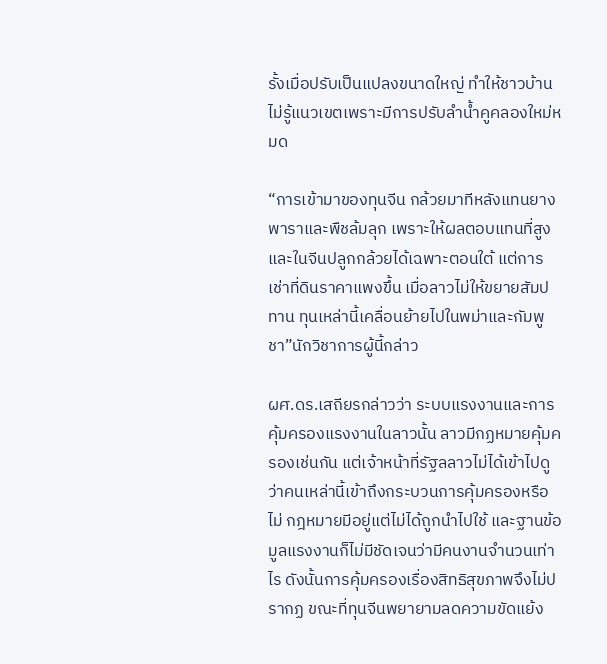รั้งเมื่อปรับเป็นแปลงขนาดใหญ่ ทำให้ชาวบ้านไม่รู้แนวเขตเพราะมีการปรับลำน้ำคูคลองใหม่หมด

“การเข้ามาของทุนจีน กล้วยมาทีหลังแทนยางพาราและพืชล้มลุก เพราะให้ผลตอบแทนที่สูง และในจีนปลูกกล้วยได้เฉพาะตอนใต้ แต่การเช่าที่ดินราคาแพงขึ้น เมื่อลาวไม่ให้ขยายสัมปทาน ทุนเหล่านี้เคลื่อนย้ายไปในพม่าและกัมพูชา”นักวิชาการผู้นี้กล่าว

ผศ.ดร.เสถียรกล่าวว่า ระบบแรงงานและการคุ้มครองแรงงานในลาวนั้น ลาวมีกฏหมายคุ้มครองเช่นกัน แต่เจ้าหน้าที่รัฐลลาวไม่ได้เข้าไปดูว่าคนเหล่านี้เข้าถึงกระบวนการคุ้มครองหรือไม่ กฎหมายมีอยู่แต่ไม่ได้ถูกนำไปใช้ และฐานข้อมูลแรงงานก็ไม่มีชัดเจนว่ามีคนงานจำนวนเท่าไร ดังนั้นการคุ้มครองเรื่องสิทธิสุขภาพจึงไม่ปรากฏ ขณะที่ทุนจีนพยายามลดความขัดแย้ง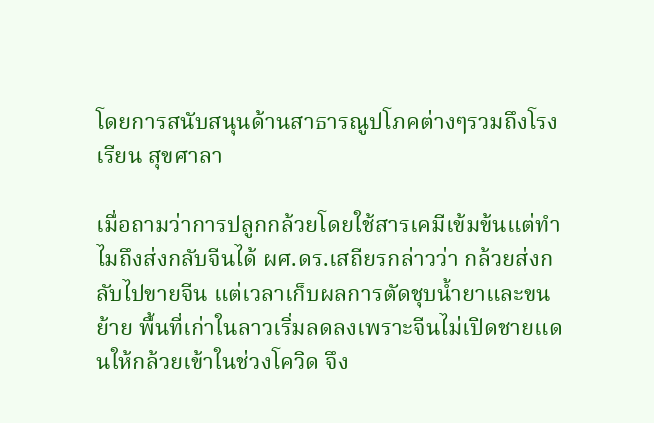โดยการสนับสนุนด้านสาธารณูปโภคต่างๆรวมถึงโรงเรียน สุขศาลา

เมื่อถามว่าการปลูกกล้วยโดยใช้สารเคมีเข้มข้นแต่ทำไมถึงส่งกลับจีนได้ ผศ.ดร.เสถียรกล่าวว่า กล้วยส่งกลับไปขายจีน แต่เวลาเก็บผลการตัดชุบน้ำยาและขนย้าย พื้นที่เก่าในลาวเริ่มลดลงเพราะจีนไม่เปิดชายแดนให้กล้วยเข้าในช่วงโควิด จึง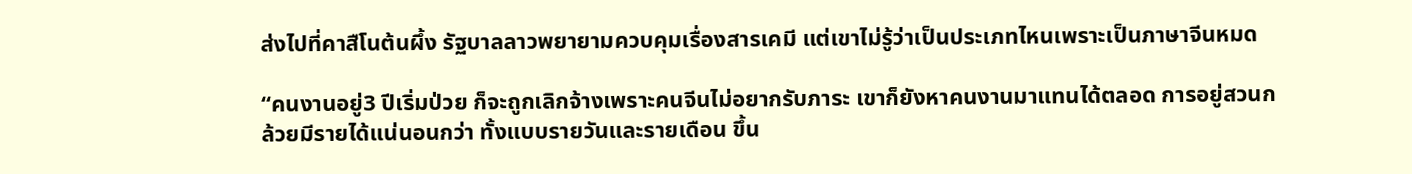ส่งไปที่คาสืโนต้นผึ้ง รัฐบาลลาวพยายามควบคุมเรื่องสารเคมี แต่เขาไม่รู้ว่าเป็นประเภทไหนเพราะเป็นภาษาจีนหมด

“คนงานอยู่3 ปีเริ่มป่วย ก็จะถูกเลิกจ้างเพราะคนจีนไม่อยากรับภาระ เขาก็ยังหาคนงานมาแทนได้ตลอด การอยู่สวนกล้วยมีรายได้แน่นอนกว่า ทั้งแบบรายวันและรายเดือน ขึ้น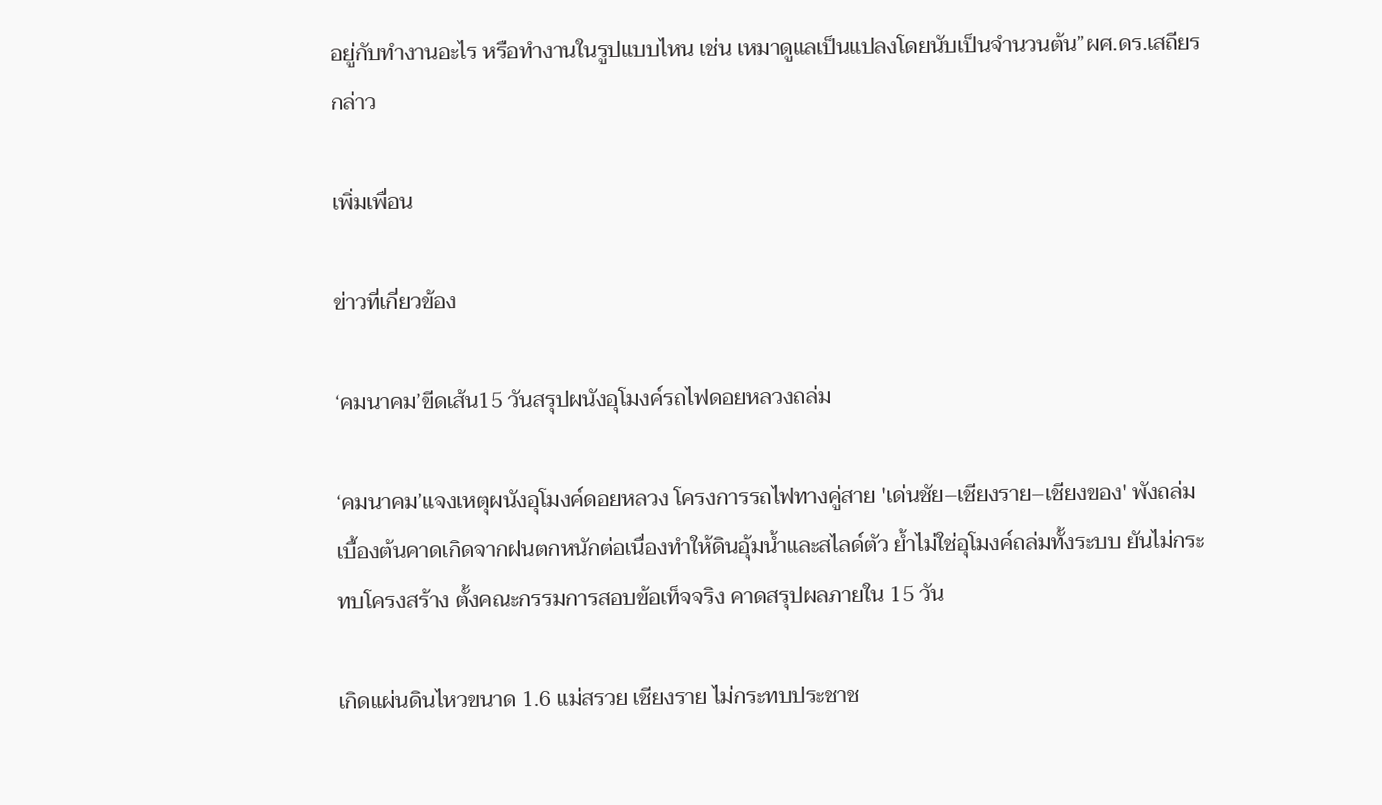อยู่กับทำงานอะไร หรือทำงานในรูปแบบไหน เช่น เหมาดูแลเป็นแปลงโดยนับเป็นจำนวนต้น”ผศ.ดร.เสถียร กล่าว

เพิ่มเพื่อน

ข่าวที่เกี่ยวข้อง

‘คมนาคม’ขีดเส้น15 วันสรุปผนังอุโมงค์รถไฟดอยหลวงถล่ม

‘คมนาคม’แจงเหตุผนังอุโมงค์ดอยหลวง โครงการรถไฟทางคู่สาย 'เด่นชัย–เชียงราย–เชียงของ' พังถล่ม เบื้องต้นคาดเกิดจากฝนตกหนักต่อเนื่องทำให้ดินอุ้มน้ำและสไลด์ตัว ย้ำไม่ใช่อุโมงค์ถล่มทั้งระบบ ยันไม่กระทบโครงสร้าง ตั้งคณะกรรมการสอบข้อเท็จจริง คาดสรุปผลภายใน 15 วัน

เกิดแผ่นดินไหวขนาด 1.6 แม่สรวย เชียงราย ไม่กระทบประชาช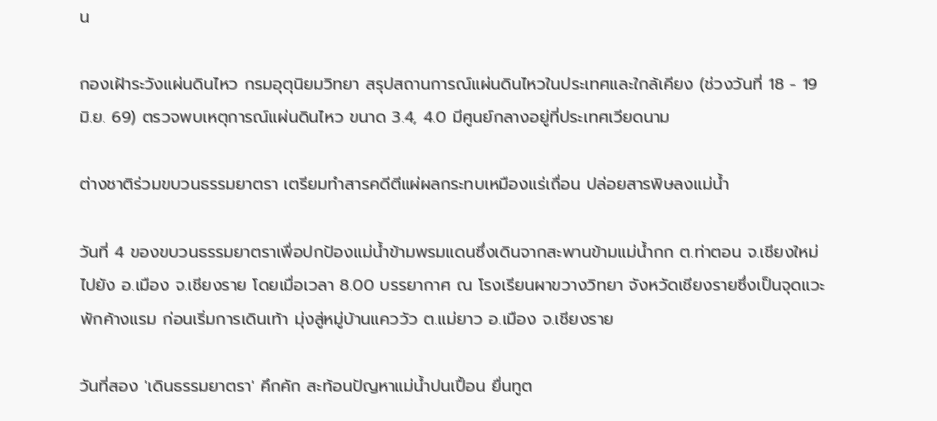น

กองเฝ้าระวังแผ่นดินไหว กรมอุตุนิยมวิทยา สรุปสถานการณ์แผ่นดินไหวในประเทศและใกล้เคียง (ช่วงวันที่ 18 - 19 มิ.ย. 69) ตรวจพบเหตุการณ์แผ่นดินไหว ขนาด 3.4, 4.0 มีศูนย์กลางอยู่ที่ประเทศเวียดนาม

ต่างชาติร่วมขบวนธรรมยาตรา เตรียมทำสารคดีตีแผ่ผลกระทบเหมืองแร่เถื่อน ปล่อยสารพิษลงแม่น้ำ

วันที่ 4 ของขบวนธรรมยาตราเพื่อปกป้องแม่น้ำข้ามพรมแดนซึ่งเดินจากสะพานข้ามแม่น้ำกก ต.ท่าตอน จ.เชียงใหม่ไปยัง อ.เมือง จ.เชียงราย โดยเมื่อเวลา 8.00 บรรยากาศ ณ โรงเรียนผาขวางวิทยา จังหวัดเชียงรายซึ่งเป็นจุดแวะพักค้างแรม ก่อนเริ่มการเดินเท้า มุ่งสู่หมู่บ้านแคววัว ต.แม่ยาว อ.เมือง จ.เชียงราย

วันที่สอง 'เดินธรรมยาตรา' คึกคัก สะท้อนปัญหาแม่น้ำปนเปื้อน ยื่นทูต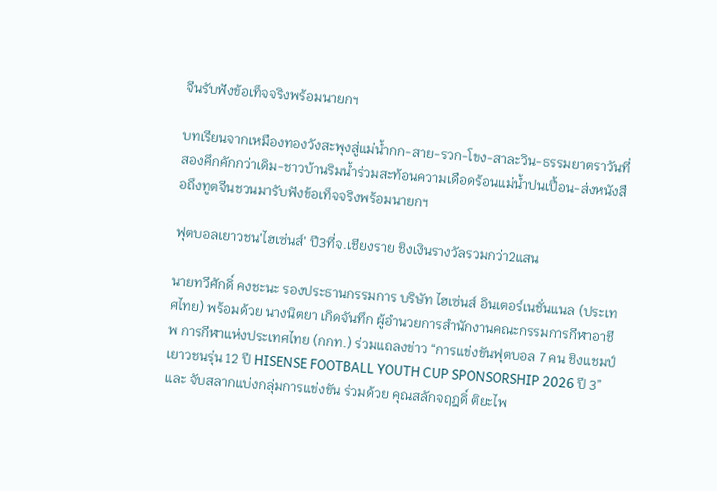จีนรับฟังข้อเท็จจริงพร้อมนายกฯ

บทเรียนจากเหมืองทองวังสะพุงสู่แม่น้ำกก-สาย-รวก-โขง-สาละวิน-ธรรมยาตราวันที่สองคึกคักกว่าเดิม-ชาวบ้านริมน้ำร่วมสะท้อนความเดือดร้อนแม่น้ำปนเปื้อน-ส่งหนังสือถึงทูตจีนชวนมารับฟังข้อเท็จจริงพร้อมนายกฯ

ฟุตบอลเยาวชน'ไฮเซ่นส์' ปี3ที่จ.เชียงราย ชิงเงินรางวัลรวมกว่า2แสน

นายทวีศักดิ์ คงชะนะ รองประธานกรรมการ บริษัท ไฮเซ่นส์ อินเตอร์เนชั่นแนล (ประเทศไทย) พร้อมด้วย นางนิตยา เกิดจันทึก ผู้อำนวยการสำนักงานคณะกรรมการกีฬาอาชีพ การกีฬาแห่งประเทศไทย (กกท.) ร่วมแถลงข่าว “การแข่งขันฟุตบอล 7 คน ชิงแชมป์เยาวชนรุ่น 12 ปี HISENSE FOOTBALL YOUTH CUP SPONSORSHIP 2026 ปี 3” และ จับสลากแบ่งกลุ่มการแข่งขัน ร่วมด้วย คุณสลักจฤฎดิ์ ติยะไพ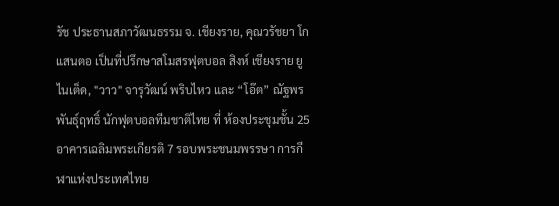รัช ประธานสภาวัฒนธรรม จ. เชียงราย, คุณวรัชยา โกแสนตอ เป็นที่ปรึกษาสโมสรฟุตบอล สิงห์ เชียงราย ยูไนเต็ด, "วาว" จารุวัฒน์ พริบไหว และ “โอ๊ต” ณัฐพร พันธุ์ฤทธิ์ นักฟุตบอลทีมชาติไทย ที่ ห้องประชุมชั้น 25 อาคารเฉลิมพระเกียรติ 7 รอบพระชนมพรรษา การกีฬาแห่งประเทศไทย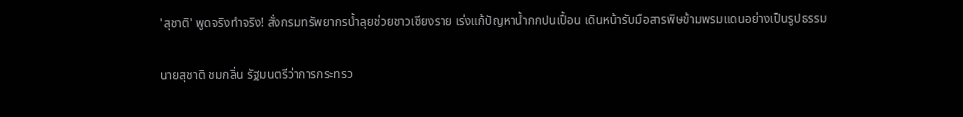'สุชาติ' พูดจริงทำจริง! สั่งกรมทรัพยากรน้ำลุยช่วยชาวเชียงราย เร่งแก้ปัญหาน้ำกกปนเปื้อน เดินหน้ารับมือสารพิษข้ามพรมแดนอย่างเป็นรูปธรรม

นายสุชาติ ชมกลิ่น รัฐมนตรีว่าการกระทรว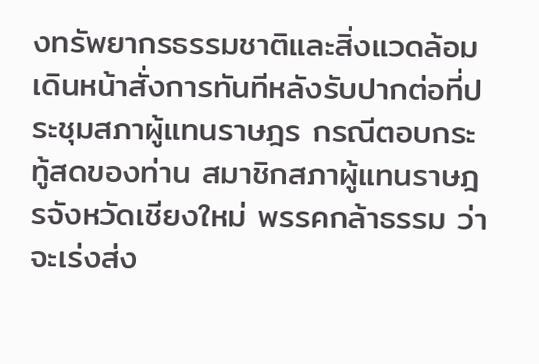งทรัพยากรธรรมชาติและสิ่งแวดล้อม เดินหน้าสั่งการทันทีหลังรับปากต่อที่ประชุมสภาผู้แทนราษฎร กรณีตอบกระทู้สดของท่าน สมาชิกสภาผู้แทนราษฎรจังหวัดเชียงใหม่ พรรคกล้าธรรม ว่าจะเร่งส่ง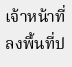เจ้าหน้าที่ลงพื้นที่ป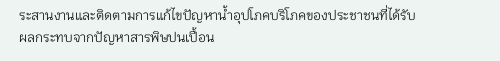ระสานงานและติดตามการแก้ไขปัญหาน้ำอุปโภคบริโภคของประชาชนที่ได้รับผลกระทบจากปัญหาสารพิษปนเปื้อน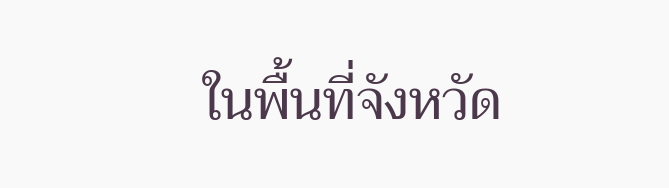ในพื้นที่จังหวัด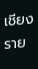เชียงราย